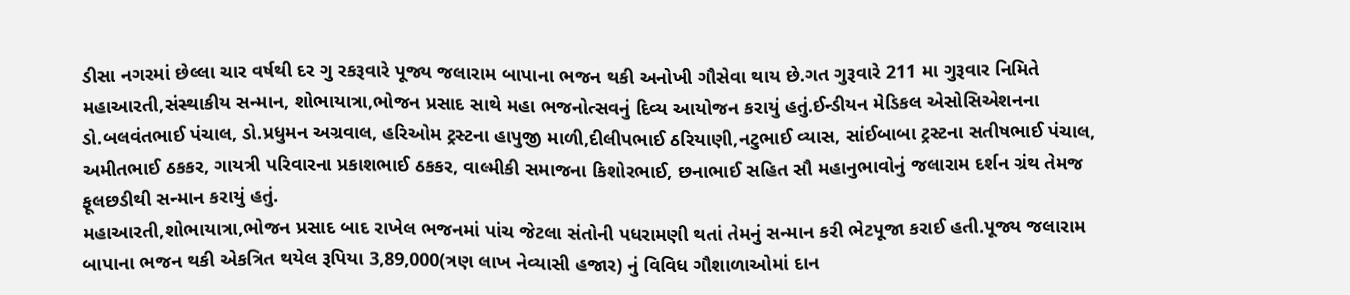ડીસા નગરમાં છેલ્લા ચાર વર્ષથી દર ગુ રકરૂવારે પૂજ્ય જલારામ બાપાના ભજન થકી અનોખી ગૌસેવા થાય છે.ગત ગુરૂવારે 211 મા ગુરૂવાર નિમિતે મહાઆરતી,સંસ્થાકીય સન્માન, શોભાયાત્રા,ભોજન પ્રસાદ સાથે મહા ભજનોત્સવનું દિવ્ય આયોજન કરાયું હતું.ઈન્ડીયન મેડિકલ એસોસિએશનના ડો.બલવંતભાઈ પંચાલ, ડો.પ્રધુમન અગ્રવાલ, હરિઓમ ટ્રસ્ટના હાપુજી માળી,દીલીપભાઈ ઠરિયાણી,નટુભાઈ વ્યાસ, સાંઈબાબા ટ્રસ્ટના સતીષભાઈ પંચાલ, અમીતભાઈ ઠકકર, ગાયત્રી પરિવારના પ્રકાશભાઈ ઠકકર, વાલ્મીકી સમાજના કિશોરભાઈ, છનાભાઈ સહિત સૌ મહાનુભાવોનું જલારામ દર્શન ગ્રંથ તેમજ ફૂલછડીથી સન્માન કરાયું હતું.
મહાઆરતી,શોભાયાત્રા,ભોજન પ્રસાદ બાદ રાખેલ ભજનમાં પાંચ જેટલા સંતોની પધરામણી થતાં તેમનું સન્માન કરી ભેટપૂજા કરાઈ હતી.પૂજ્ય જલારામ બાપાના ભજન થકી એકત્રિત થયેલ રૂપિયા 3,89,000(ત્રણ લાખ નેવ્યાસી હજાર) નું વિવિધ ગૌશાળાઓમાં દાન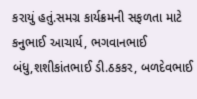કરાયું હતું.સમગ્ર કાર્યક્રમની સફળતા માટે કનુભાઈ આચાર્ય, ભગવાનભાઈ બંધુ,શશીકાંતભાઈ ડી.ઠકકર, બળદેવભાઈ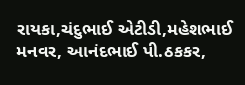રાયકા,ચંદુભાઈ એટીડી,મહેશભાઈ મનવર, આનંદભાઈ પી.ઠકકર,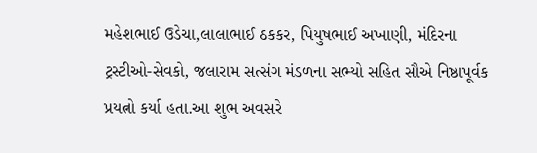મહેશભાઈ ઉડેચા,લાલાભાઈ ઠકકર, પિયુષભાઈ અખાણી, મંદિરના ટ્રસ્ટીઓ-સેવકો, જલારામ સત્સંગ મંડળના સભ્યો સહિત સૌએ નિષ્ઠાપૂર્વક પ્રયત્નો કર્યા હતા.આ શુભ અવસરે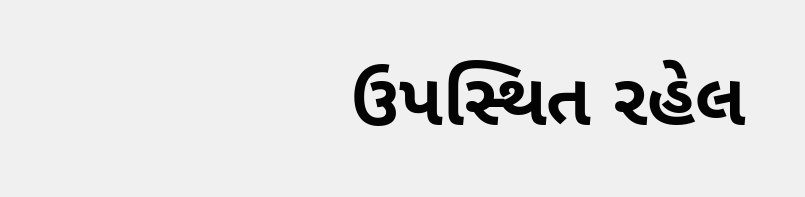ઉપસ્થિત રહેલ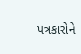પત્રકારોને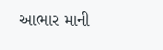આભાર માની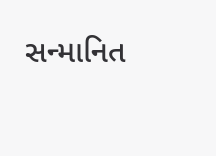સન્માનિત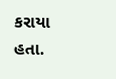કરાયા હતા.